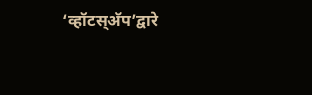‘व्हॉटस्अ‍ॅप’द्वारे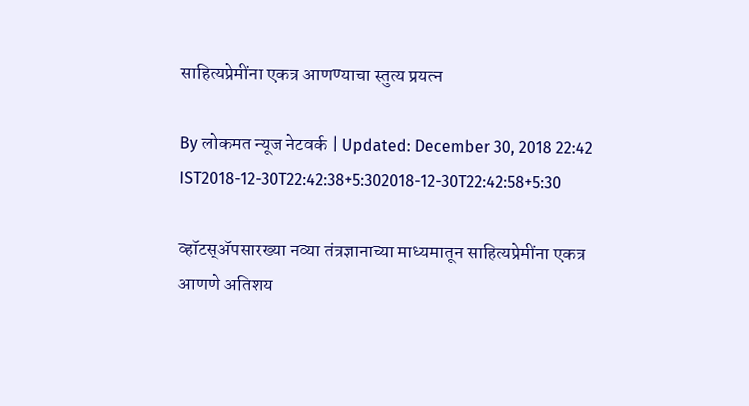साहित्यप्रेमींना एकत्र आणण्याचा स्तुत्य प्रयत्न

By लोकमत न्यूज नेटवर्क | Updated: December 30, 2018 22:42 IST2018-12-30T22:42:38+5:302018-12-30T22:42:58+5:30

व्हॉटस्अ‍ॅपसारख्या नव्या तंत्रज्ञानाच्या माध्यमातून साहित्यप्रेमींना एकत्र आणणे अतिशय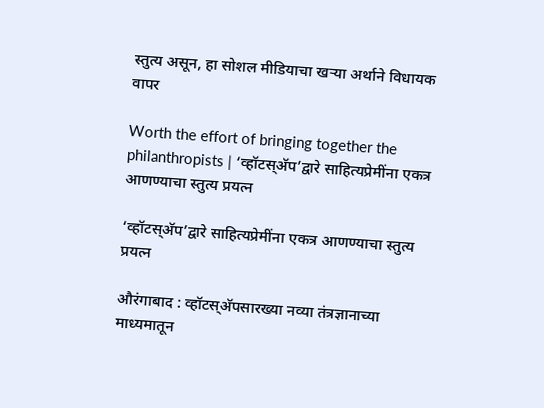स्तुत्य असून, हा सोशल मीडियाचा खऱ्या अर्थाने विधायक वापर

Worth the effort of bringing together the philanthropists | ‘व्हॉटस्अ‍ॅप’द्वारे साहित्यप्रेमींना एकत्र आणण्याचा स्तुत्य प्रयत्न

‘व्हॉटस्अ‍ॅप’द्वारे साहित्यप्रेमींना एकत्र आणण्याचा स्तुत्य प्रयत्न

औरंगाबाद : व्हॉटस्अ‍ॅपसारख्या नव्या तंत्रज्ञानाच्या माध्यमातून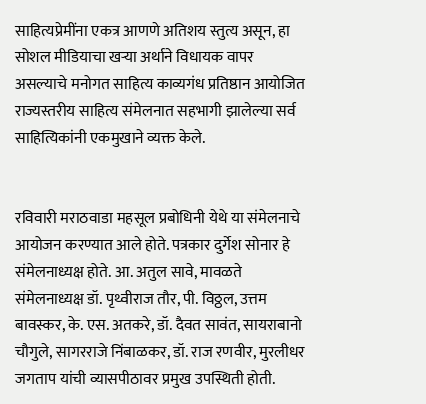साहित्यप्रेमींना एकत्र आणणे अतिशय स्तुत्य असून, हा सोशल मीडियाचा खऱ्या अर्थाने विधायक वापर असल्याचे मनोगत साहित्य काव्यगंध प्रतिष्ठान आयोजित राज्यस्तरीय साहित्य संमेलनात सहभागी झालेल्या सर्व साहित्यिकांनी एकमुखाने व्यक्त केले.


रविवारी मराठवाडा महसूल प्रबोधिनी येथे या संमेलनाचे आयोजन करण्यात आले होते. पत्रकार दुर्गेश सोनार हे संमेलनाध्यक्ष होते. आ. अतुल सावे, मावळते संमेलनाध्यक्ष डॉ. पृथ्वीराज तौर, पी. विठ्ठल, उत्तम बावस्कर, के. एस. अतकरे, डॉ. दैवत सावंत, सायराबानो चौगुले, सागरराजे निंबाळकर, डॉ. राज रणवीर, मुरलीधर जगताप यांची व्यासपीठावर प्रमुख उपस्थिती होती.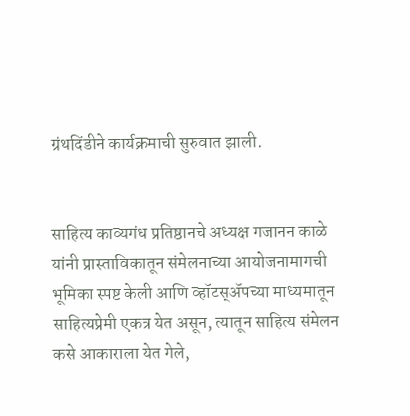ग्रंथदिंडीने कार्यक्रमाची सुरुवात झाली.


साहित्य काव्यगंध प्रतिष्ठानचे अध्यक्ष गजानन काळे यांनी प्रास्ताविकातून संमेलनाच्या आयोजनामागची भूमिका स्पष्ट केली आणि व्हॉटस्अ‍ॅपच्या माध्यमातून साहित्यप्रेमी एकत्र येत असून, त्यातून साहित्य संमेलन कसे आकाराला येत गेले,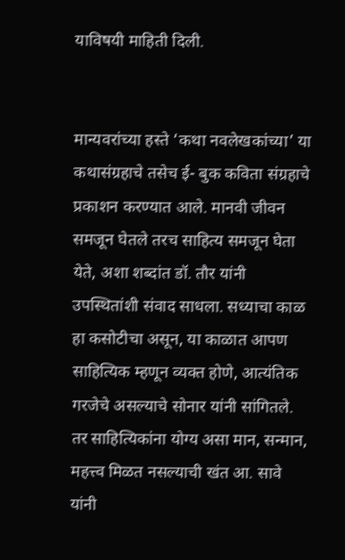याविषयी माहिती दिली.


मान्यवरांच्या हस्ते ‘कथा नवलेखकांच्या’ या कथासंग्रहाचे तसेच ई- बुक कविता संग्रहाचे प्रकाशन करण्यात आले. मानवी जीवन समजून घेतले तरच साहित्य समजून घेता येते, अशा शब्दांत डॉ. तौर यांनी उपस्थितांशी संवाद साधला. सध्याचा काळ हा कसोटीचा असून, या काळात आपण साहित्यिक म्हणून व्यक्त होणे, आत्यंतिक गरजेचे असल्याचे सोनार यांनी सांगितले. तर साहित्यिकांना योग्य असा मान, सन्मान, महत्त्व मिळत नसल्याची खंत आ. सावे यांनी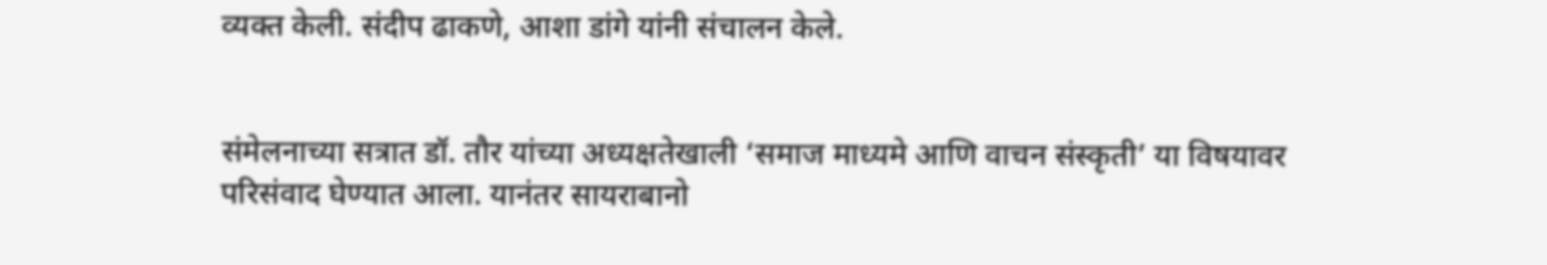व्यक्त केली. संदीप ढाकणे, आशा डांगे यांनी संचालन केले.


संमेलनाच्या सत्रात डॉ. तौर यांच्या अध्यक्षतेखाली ‘समाज माध्यमे आणि वाचन संस्कृती’ या विषयावर परिसंवाद घेण्यात आला. यानंतर सायराबानो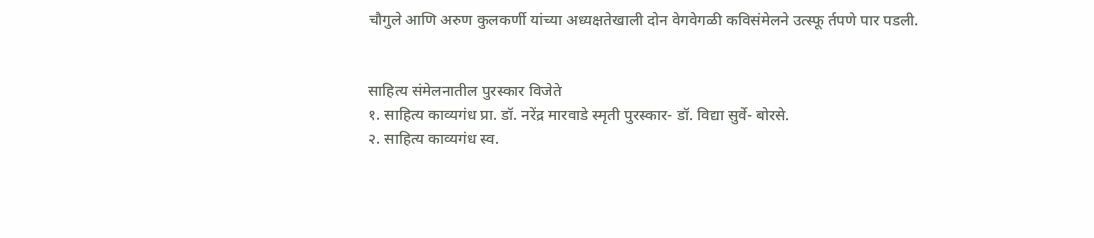चौगुले आणि अरुण कुलकर्णी यांच्या अध्यक्षतेखाली दोन वेगवेगळी कविसंमेलने उत्स्फू र्तपणे पार पडली.


साहित्य संमेलनातील पुरस्कार विजेते
१. साहित्य काव्यगंध प्रा. डॉ. नरेंद्र मारवाडे स्मृती पुरस्कार- डॉ. विद्या सुर्वे- बोरसे.
२. साहित्य काव्यगंध स्व.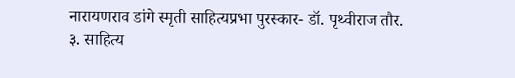नारायणराव डांगे स्मृती साहित्यप्रभा पुरस्कार- डॉ. पृथ्वीराज तौर.
३. साहित्य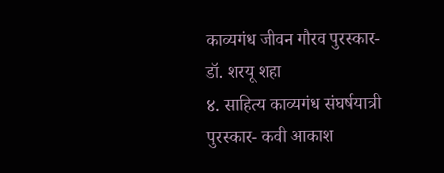काव्यगंध जीवन गौरव पुरस्कार- डॉ. शरयू शहा
४. साहित्य काव्यगंध संघर्षयात्री पुरस्कार- कवी आकाश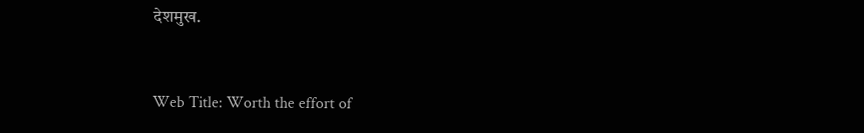देशमुख.


Web Title: Worth the effort of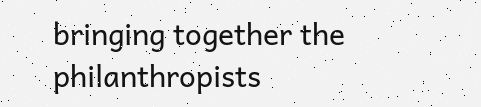bringing together the philanthropists